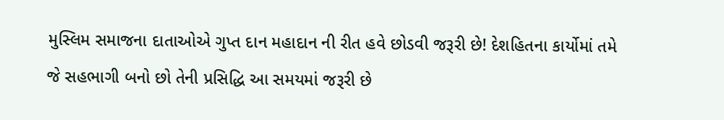મુસ્લિમ સમાજના દાતાઓએ ગુપ્ત દાન મહાદાન ની રીત હવે છોડવી જરૂરી છે! દેશહિતના કાર્યોમાં તમે જે સહભાગી બનો છો તેની પ્રસિદ્ધિ આ સમયમાં જરૂરી છે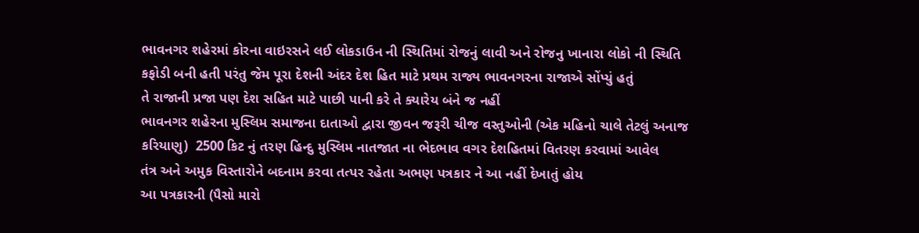ભાવનગર શહેરમાં કોરના વાઇરસને લઈ લોકડાઉન ની સ્થિતિમાં રોજનું લાવી અને રોજનુ ખાનારા લોકો ની સ્થિતિ કફોડી બની હતી પરંતુ જેમ પૂરા દેશની અંદર દેશ હિત માટે પ્રથમ રાજ્ય ભાવનગરના રાજાએ સોંપ્યું હતું
તે રાજાની પ્રજા પણ દેશ સહિત માટે પાછી પાની કરે તે ક્યારેય બંને જ નહીં
ભાવનગર શહેરના મુસ્લિમ સમાજના દાતાઓ દ્વારા જીવન જરૂરી ચીજ વસ્તુઓની (એક મહિનો ચાલે તેટલું અનાજ કરિયાણુ)  2500 કિટ નું તરણ હિન્દુ મુસ્લિમ નાતજાત ના ભેદભાવ વગર દેશહિતમાં વિતરણ કરવામાં આવેલ
તંત્ર અને અમુક વિસ્તારોને બદનામ કરવા તત્પર રહેતા અભણ પત્રકાર ને આ નહીં દેખાતું હોય
આ પત્રકારની (પૈસો મારો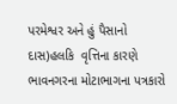પરમેશ્વર અને હું પૈસાનો દાસ)હલકિ  વૃત્તિના કારણે ભાવનગરના મોટાભાગના પત્રકારો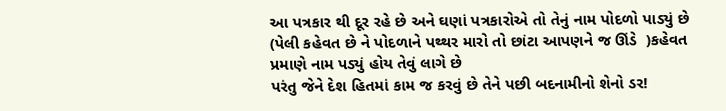આ પત્રકાર થી દૂર રહે છે અને ઘણાં પત્રકારોએ તો તેનું નામ પોદળો પાડ્યું છે
(પેલી કહેવત છે ને પોદળાને પથ્થર મારો તો છાંટા આપણને જ ઊંડે  )કહેવત પ્રમાણે નામ પડ્યું હોય તેવું લાગે છે
પરંતુ જેને દેશ હિતમાં કામ જ કરવું છે તેને પછી બદનામીનો શેનો ડર!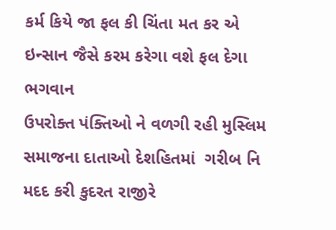કર્મ કિયે જા ફલ કી ચિંતા મત કર એ ઇન્સાન જૈસે કરમ કરેગા વશે ફલ દેગા ભગવાન
ઉપરોક્ત પંક્તિઓ ને વળગી રહી મુસ્લિમ સમાજના દાતાઓ દેશહિતમાં  ગરીબ નિ મદદ કરી કુદરત રાજીરે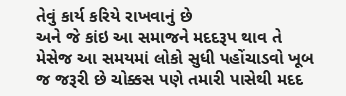તેવું કાર્ય કરિયે રાખવાનું છે
અને જે કાંઇ આ સમાજને મદદરૂપ થાવ તે મેસેજ આ સમયમાં લોકો સુધી પહોંચાડવો ખૂબ જ જરૂરી છે ચોક્કસ પણે તમારી પાસેથી મદદ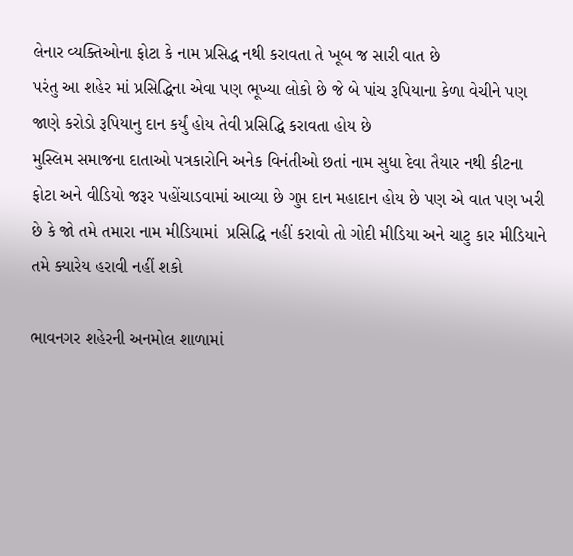લેનાર વ્યક્તિઓના ફોટા કે નામ પ્રસિદ્ધ નથી કરાવતા તે ખૂબ જ સારી વાત છે
પરંતુ આ શહેર માં પ્રસિદ્ધિના એવા પણ ભૂખ્યા લોકો છે જે બે પાંચ રૂપિયાના કેળા વેચીને પણ  જાણે કરોડો રૂપિયાનુ દાન કર્યું હોય તેવી પ્રસિદ્ધિ કરાવતા હોય છે
મુસ્લિમ સમાજના દાતાઓ પત્રકારોનિ અનેક વિનંતીઓ છતાં નામ સુધા દેવા તૈયાર નથી કીટના ફોટા અને વીડિયો જરૂર પહોંચાડવામાં આવ્યા છે ગુપ્ત દાન મહાદાન હોય છે પણ એ વાત પણ ખરી છે કે જો તમે તમારા નામ મીડિયામાં  પ્રસિદ્ધિ નહીં કરાવો તો ગોદી મીડિયા અને ચાટુ કાર મીડિયાને તમે ક્યારેય હરાવી નહીં શકો

ભાવનગર શહેરની અનમોલ શાળામાં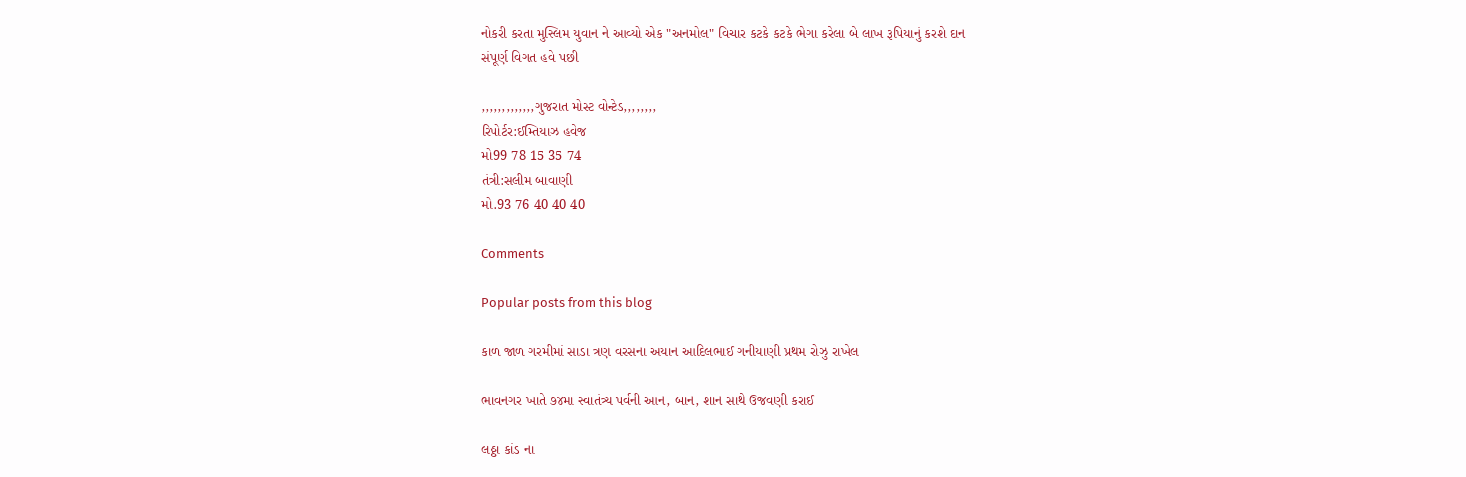નોકરી કરતા મુસ્લિમ યુવાન ને આવ્યો એક "અનમોલ" વિચાર કટકે કટકે ભેગા કરેલા બે લાખ રૂપિયાનું કરશે દાન
સંપૂર્ણ વિગત હવે પછી

,,,,,,,,,,,,,ગુજરાત મોસ્ટ વોન્ટેડ,,,,,,,,
રિપોર્ટર:ઈમ્તિયાઝ હવેજ
મો99 78 15 35 74
તંત્રી:સલીમ બાવાણી
મો.93 76 40 40 40

Comments

Popular posts from this blog

કાળ જાળ ગરમીમાં સાડા ત્રણ વરસના અયાન આદિલભાઈ ગનીયાણી પ્રથમ રોઝુ રાખેલ

ભાવનગર ખાતે ૭૪મા સ્વાતંત્ર્ય પર્વની આન, બાન, શાન સાથે ઉજવણી કરાઈ

લઠ્ઠા કાંડ ના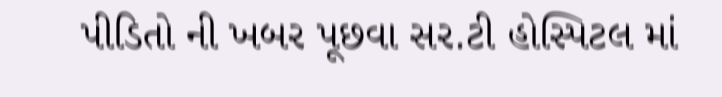પીડિતો ની ખબર પૂછવા સર.ટી હોસ્પિટલ માં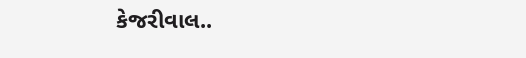કેજરીવાલ..